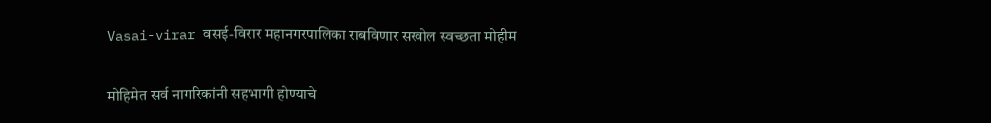Vasai-virar वसई-विरार महानगरपालिका राबविणार सखोल स्वच्छता मोहीम

मोहिमेत सर्व नागरिकांनी सहभागी होण्याचे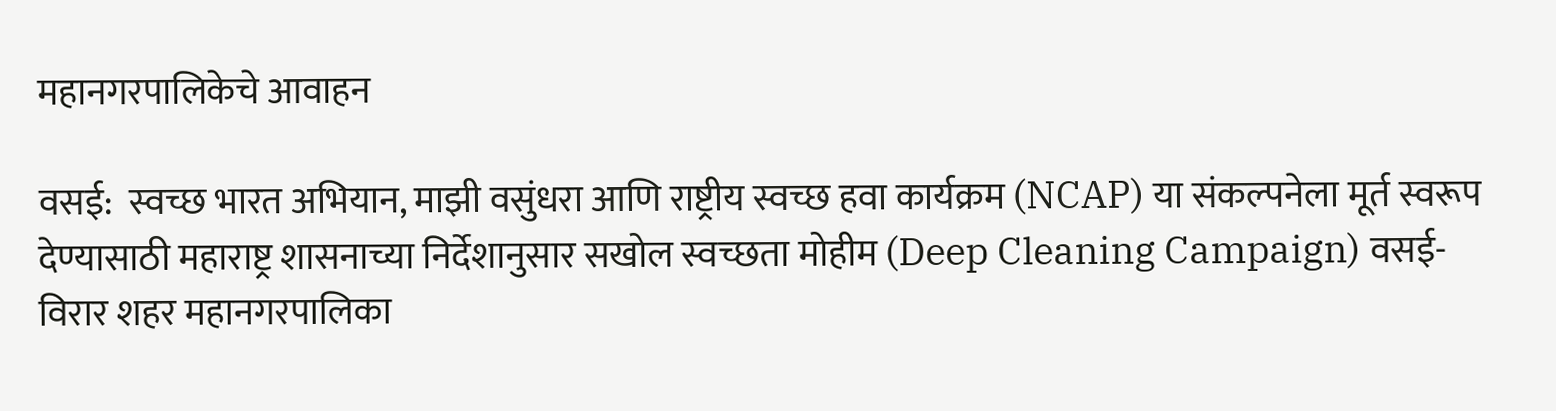महानगरपालिकेचे आवाहन

वसई:  स्वच्छ भारत अभियान, माझी वसुंधरा आणि राष्ट्रीय स्वच्छ हवा कार्यक्रम (NCAP) या संकल्पनेला मूर्त स्वरूप देण्यासाठी महाराष्ट्र शासनाच्या निर्देशानुसार सखोल स्वच्छता मोहीम (Deep Cleaning Campaign) वसई-विरार शहर महानगरपालिका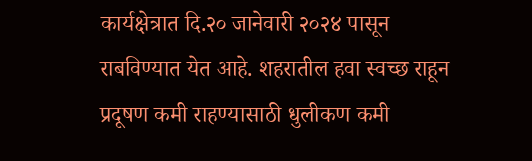कार्यक्षेत्रात दि.२० जानेवारी २०२४ पासून राबविण्यात येत आहे. शहरातील हवा स्वच्छ राहून प्रदूषण कमी राहण्यासाठी धुलीकण कमी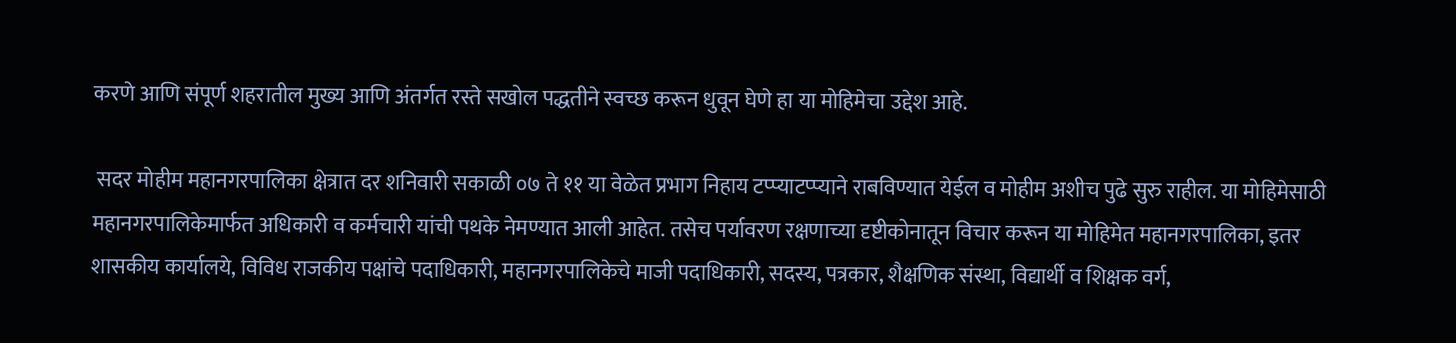करणे आणि संपूर्ण शहरातील मुख्य आणि अंतर्गत रस्ते सखोल पद्धतीने स्वच्छ करून धुवून घेणे हा या मोहिमेचा उद्देश आहे.

 सदर मोहीम महानगरपालिका क्षेत्रात दर शनिवारी सकाळी ०७ ते ११ या वेळेत प्रभाग निहाय टप्प्याटप्प्याने राबविण्यात येईल व मोहीम अशीच पुढे सुरु राहील. या मोहिमेसाठी महानगरपालिकेमार्फत अधिकारी व कर्मचारी यांची पथके नेमण्यात आली आहेत. तसेच पर्यावरण रक्षणाच्या दृष्टीकोनातून विचार करून या मोहिमेत महानगरपालिका, इतर शासकीय कार्यालये, विविध राजकीय पक्षांचे पदाधिकारी, महानगरपालिकेचे माजी पदाधिकारी, सदस्य, पत्रकार, शैक्षणिक संस्था, विद्यार्थी व शिक्षक वर्ग,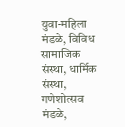युवा-महिला मंडळे, विविध सामाजिक संस्था, धार्मिक संस्था, गणेशोत्सव मंडळे,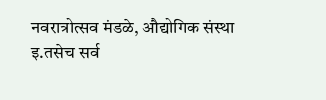नवरात्रोत्सव मंडळे, औद्योगिक संस्था इ.तसेच सर्व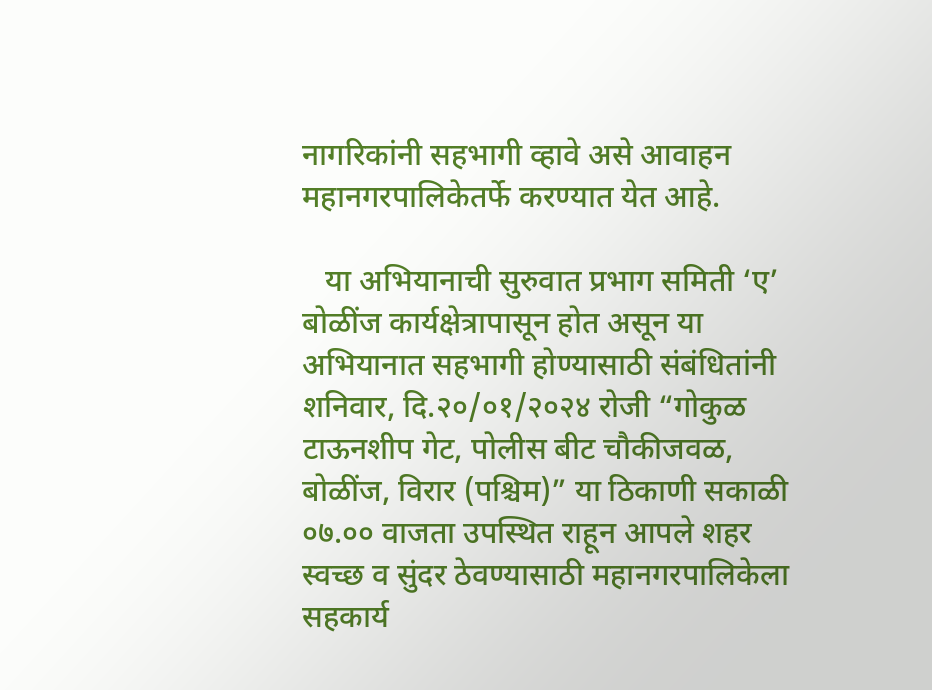नागरिकांनी सहभागी व्हावे असे आवाहन महानगरपालिकेतर्फे करण्यात येत आहे.

   या अभियानाची सुरुवात प्रभाग समिती ‘ए’ बोळींज कार्यक्षेत्रापासून होत असून या अभियानात सहभागी होण्यासाठी संबंधितांनी शनिवार, दि.२०/०१/२०२४ रोजी “गोकुळ टाऊनशीप गेट, पोलीस बीट चौकीजवळ, बोळींज, विरार (पश्चिम)” या ठिकाणी सकाळी ०७.०० वाजता उपस्थित राहून आपले शहर स्वच्छ व सुंदर ठेवण्यासाठी महानगरपालिकेला सहकार्य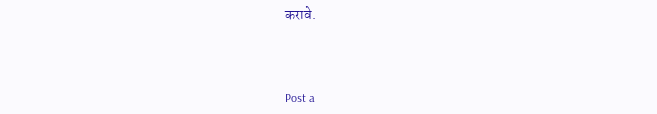करावे.



Post a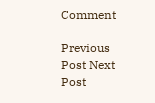Comment

Previous Post Next Post